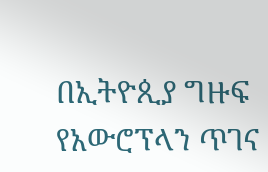በኢትዮጲያ ግዙፍ የአውሮፕላን ጥገና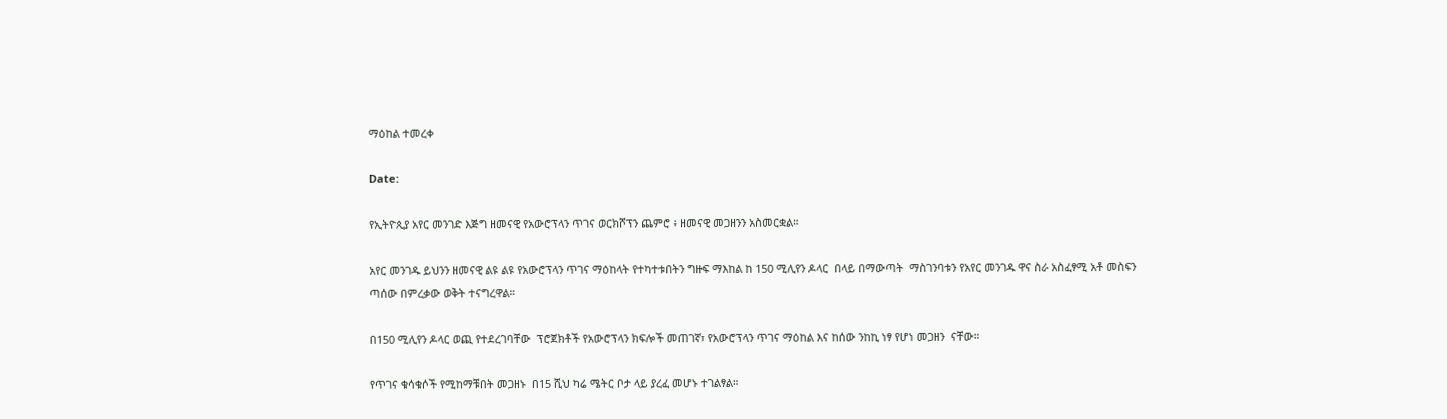ማዕከል ተመረቀ

Date:

የኢትዮጲያ አየር መንገድ እጅግ ዘመናዊ የአውሮፕላን ጥገና ወርክሾፕን ጨምሮ ፥ ዘመናዊ መጋዘንን አስመርቋል።

አየር መንገዱ ይህንን ዘመናዊ ልዩ ልዩ የአውሮፕላን ጥገና ማዕከላት የተካተቱበትን ግዙፍ ማእከል ከ 150 ሚሊየን ዶላር  በላይ በማውጣት  ማስገንባቱን የአየር መንገዱ ዋና ስራ አስፈፃሚ አቶ መስፍን ጣሰው በምረቃው ወቅት ተናግረዋል።

በ150 ሚሊየን ዶላር ወጪ የተደረገባቸው  ፕሮጀክቶች የአውሮፕላን ክፍሎች መጠገኛ፣ የአውሮፕላን ጥገና ማዕከል እና ከሰው ንከኪ ነፃ የሆነ መጋዘን  ናቸው።

የጥገና ቁሳቁሶች የሚከማቹበት መጋዘኑ  በ15 ሺህ ካሬ ሜትር ቦታ ላይ ያረፈ መሆኑ ተገልፃል።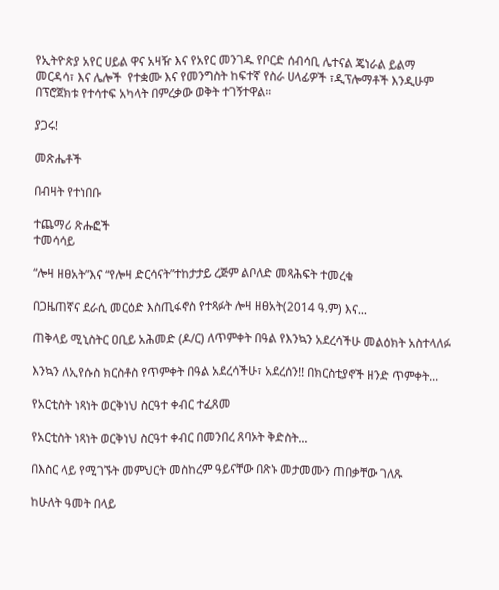የኢትዮጵያ አየር ሀይል ዋና አዛዥ እና የአየር መንገዱ የቦርድ ሰብሳቢ ሌተናል ጄነራል ይልማ መርዳሳ፣ እና ሌሎች  የተቋሙ እና የመንግስት ከፍተኛ የስራ ሀላፊዎች ፣ዲፕሎማቶች እንዲሁም በፕሮጀክቱ የተሳተፍ አካላት በምረቃው ወቅት ተገኝተዋል።

ያጋሩ!

መጽሔቶች

በብዛት የተነበቡ

ተጨማሪ ጽሑፎች
ተመሳሳይ

“ሎዛ ዘፀአት”እና “የሎዛ ድርሳናት”ተከታታይ ረጅም ልቦለድ መጻሕፍት ተመረቁ

በጋዜጠኛና ደራሲ መርዕድ እስጢፋኖስ የተጻፉት ሎዛ ዘፀአት(2014 ዓ.ም) እና...

ጠቅላይ ሚኒስትር ዐቢይ አሕመድ (ዶ/ር) ለጥምቀት በዓል የእንኳን አደረሳችሁ መልዕክት አስተላለፉ

እንኳን ለኢየሱስ ክርስቶስ የጥምቀት በዓል አደረሳችሁ፣ አደረሰን!! በክርስቲያኖች ዘንድ ጥምቀት...

የአርቲስት ነጻነት ወርቅነህ ስርዓተ ቀብር ተፈጸመ

የአርቲስት ነጻነት ወርቅነህ ስርዓተ ቀብር በመንበረ ጸባኦት ቅድስት...

በእስር ላይ የሚገኙት መምህርት መስከረም ዓይናቸው በጽኑ መታመሙን ጠበቃቸው ገለጹ

ከሁለት ዓመት በላይ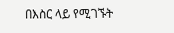በእስር ላይ የሚገኙት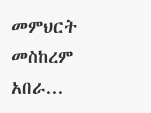መምህርት መስከረም አበራ...